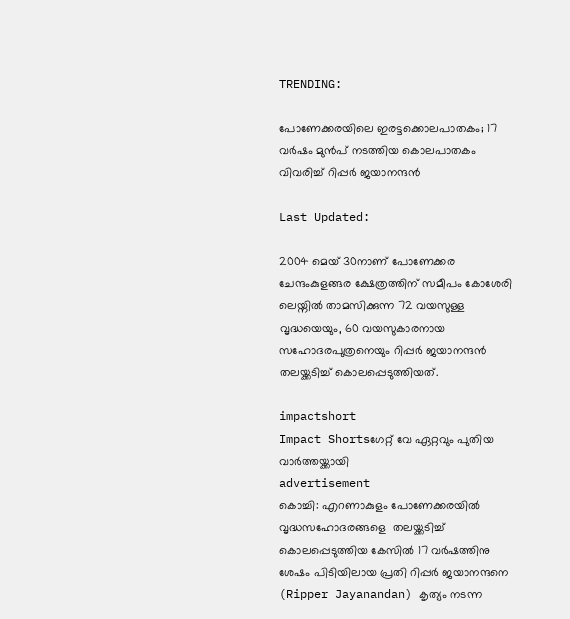TRENDING:

പോണേക്കരയിലെ ഇരട്ടക്കൊലപാതകം; 17 വർഷം മുൻപ് നടത്തിയ കൊലപാതകം വിവരിച്ച് റിപ്പർ ജയാനന്ദൻ

Last Updated:

2004 മെയ് 30നാണ് പോണേക്കര ചേന്ദംകുളങ്ങര ക്ഷേത്രത്തിന് സമീപം കോശേരി ലെയ്നിൽ താമസിക്കുന്ന 72 വയസുള്ള  വൃദ്ധയെയും, 60 വയസുകാരനായ സഹോദരപുത്രനെയും റിപ്പർ ജയാനന്ദൻ തലയ്ക്കടിച്ച് കൊലപ്പെടുത്തിയത്.

impactshort
Impact Shortsഗേറ്റ് വേ ഏറ്റവും പുതിയ വാർത്തയ്ക്കായി
advertisement
കൊച്ചി: എറണാകുളം പോണേക്കരയിൽ വൃദ്ധസഹോദരങ്ങളെ  തലയ്ക്കടിച്ച് കൊലപ്പെടുത്തിയ കേസിൽ 17 വർഷത്തിനു ശേഷം പിടിയിലായ പ്രതി റിപ്പർ ജയാനന്ദനെ (Ripper Jayanandan) കൃത്യം നടന്ന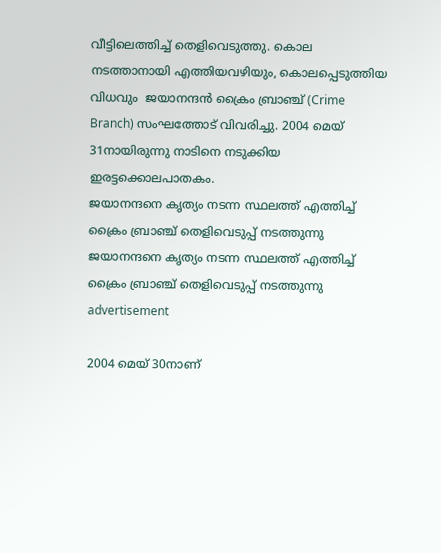വീട്ടിലെത്തിച്ച് തെളിവെടുത്തു. കൊല നടത്താനായി എത്തിയവഴിയും, കൊലപ്പെടുത്തിയ വിധവും  ജയാനന്ദൻ ക്രൈം ബ്രാഞ്ച് (Crime Branch) സംഘത്തോട് വിവരിച്ചു. 2004 മെയ് 31നായിരുന്നു നാടിനെ നടുക്കിയ ഇരട്ടക്കൊലപാതകം.
ജയാനന്ദനെ കൃത്യം നടന്ന സ്ഥലത്ത് എത്തിച്ച് ക്രൈം ബ്രാഞ്ച് തെളിവെടുപ്പ് നടത്തുന്നു
ജയാനന്ദനെ കൃത്യം നടന്ന സ്ഥലത്ത് എത്തിച്ച് ക്രൈം ബ്രാഞ്ച് തെളിവെടുപ്പ് നടത്തുന്നു
advertisement

2004 മെയ് 30നാണ്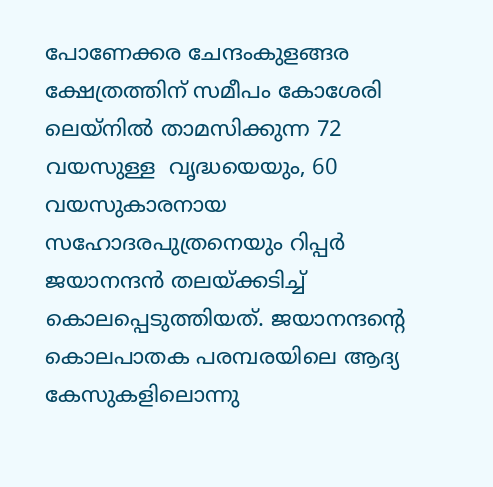പോണേക്കര ചേന്ദംകുളങ്ങര ക്ഷേത്രത്തിന് സമീപം കോശേരി ലെയ്നിൽ താമസിക്കുന്ന 72 വയസുള്ള  വൃദ്ധയെയും, 60 വയസുകാരനായ സഹോദരപുത്രനെയും റിപ്പർ ജയാനന്ദൻ തലയ്ക്കടിച്ച് കൊലപ്പെടുത്തിയത്. ജയാനന്ദൻ്റെ കൊലപാതക പരമ്പരയിലെ ആദ്യ കേസുകളിലൊന്നു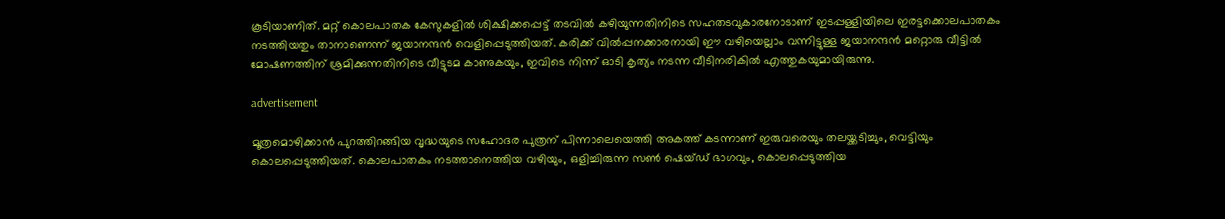കൂടിയാണിത്. മറ്റ് കൊലപാതക കേസുകളിൽ ശിക്ഷിക്കപ്പെട്ട് തടവിൽ കഴിയുന്നതിനിടെ സഹതടവുകാരനോടാണ് ഇടപ്പള്ളിയിലെ ഇരട്ടക്കൊലപാതകം നടത്തിയതും താനാണെന്ന് ജയാനന്ദൻ വെളിപ്പെടുത്തിയത്. കരിക്ക് വിൽപ്പനക്കാരനായി ഈ വഴിയെല്ലാം വന്നിട്ടുള്ള ജയാനന്ദൻ മറ്റൊരു വീട്ടിൽ മോഷണത്തിന് ശ്രമിക്കുന്നതിനിടെ വീട്ടുടമ കാണുകയും, ഇവിടെ നിന്ന് ഓടി കൃത്യം നടന്ന വീടിനരികിൽ എത്തുകയുമായിരുന്നു.

advertisement

മൂത്രമൊഴിക്കാൻ പുറത്തിറങ്ങിയ വൃദ്ധയുടെ സഹോദര പുത്രന് പിന്നാലെയെത്തി അകത്ത് കടന്നാണ് ഇരുവരെയും തലയ്ക്കടിച്ചും, വെട്ടിയും കൊലപ്പെടുത്തിയത്. കൊലപാതകം നടത്താനെത്തിയ വഴിയും, ഒളിച്ചിരുന്ന സൺ ഷെയ്ഡ് ഭാഗവും, കൊലപ്പെടുത്തിയ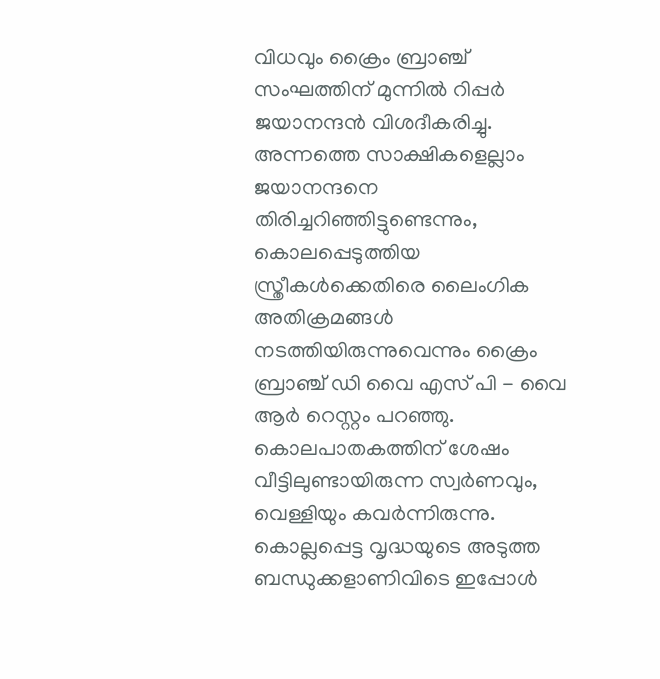വിധവും ക്രൈം ബ്രാഞ്ച് സംഘത്തിന് മുന്നിൽ റിപ്പർ ജയാനന്ദൻ വിശദീകരിച്ചു. അന്നത്തെ സാക്ഷികളെല്ലാം ജയാനന്ദനെ തിരിച്ചറിഞ്ഞിട്ടുണ്ടെന്നും, കൊലപ്പെടുത്തിയ സ്ത്രീകൾക്കെതിരെ ലൈംഗിക അതിക്രമങ്ങൾ നടത്തിയിരുന്നുവെന്നും ക്രൈം ബ്രാഞ്ച് ഡി വൈ എസ് പി - വൈ ആർ റെസ്റ്റം പറഞ്ഞു. കൊലപാതകത്തിന് ശേഷം വീട്ടിലുണ്ടായിരുന്ന സ്വർണവും, വെള്ളിയും കവർന്നിരുന്നു. കൊല്ലപ്പെട്ട വൃദ്ധയുടെ അടുത്ത ബന്ധുക്കളാണിവിടെ ഇപ്പോൾ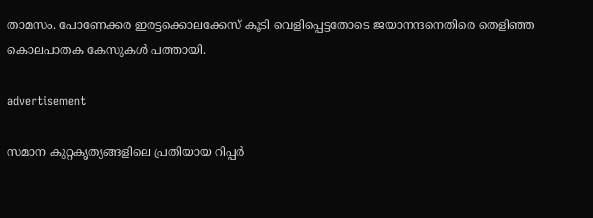താമസം. പോണേക്കര ഇരട്ടക്കൊലക്കേസ് കൂടി വെളിപ്പെട്ടതോടെ ജയാനന്ദനെതിരെ തെളിഞ്ഞ കൊലപാതക കേസുകൾ പത്തായി.

advertisement

സമാന കുറ്റകൃത്യങ്ങളിലെ പ്രതിയായ റിപ്പര്‍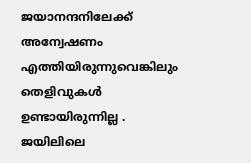ജയാനന്ദനിലേക്ക് അന്വേഷണം എത്തിയിരുന്നുവെങ്കിലും തെളിവുകൾ ഉണ്ടായിരുന്നില്ല . ജയിലിലെ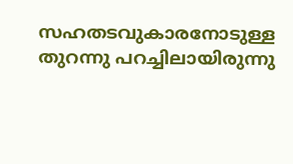സഹതടവുകാരനോടുള്ള തുറന്നു പറച്ചിലായിരുന്നു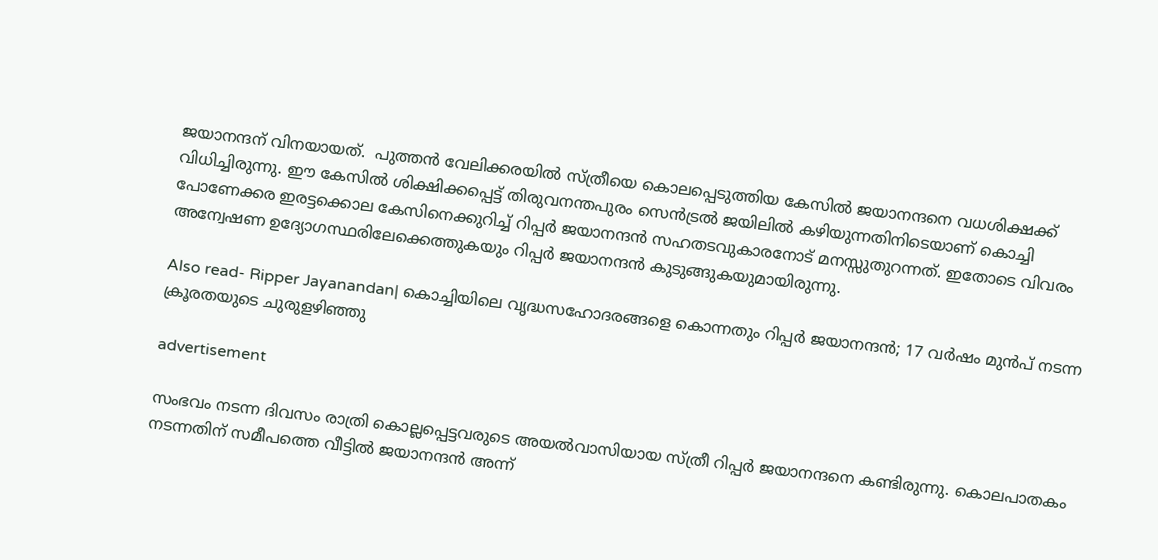ജയാനന്ദന് വിനയായത്.  പുത്തന്‍ വേലിക്കരയില്‍ സ്ത്രീയെ കൊലപ്പെടുത്തിയ കേസില്‍ ജയാനന്ദനെ വധശിക്ഷക്ക് വിധിച്ചിരുന്നു. ഈ കേസിൽ ശിക്ഷിക്കപ്പെട്ട് തിരുവനന്തപുരം സെൻട്രൽ ജയിലിൽ കഴിയുന്നതിനിടെയാണ് കൊച്ചി പോണേക്കര ഇരട്ടക്കൊല കേസിനെക്കുറിച്ച് റിപ്പർ ജയാനന്ദൻ സഹതടവുകാരനോട് മനസ്സുതുറന്നത്. ഇതോടെ വിവരം അന്വേഷണ ഉദ്യോഗസ്ഥരിലേക്കെത്തുകയും റിപ്പർ ജയാനന്ദൻ കുടുങ്ങുകയുമായിരുന്നു.

Also read- Ripper Jayanandan| കൊച്ചിയിലെ വൃദ്ധസഹോദരങ്ങളെ കൊന്നതും റിപ്പര്‍ ജയാനന്ദന്‍; 17 വര്‍ഷം മുൻപ് നടന്ന ക്രൂരതയുടെ ചുരുളഴിഞ്ഞു

advertisement

സംഭവം നടന്ന ദിവസം രാത്രി കൊല്ലപ്പെട്ടവരുടെ അയൽവാസിയായ സ്ത്രീ റിപ്പർ ജയാനന്ദനെ കണ്ടിരുന്നു. കൊലപാതകം നടന്നതിന് സമീപത്തെ വീട്ടില്‍ ജയാനന്ദന്‍ അന്ന്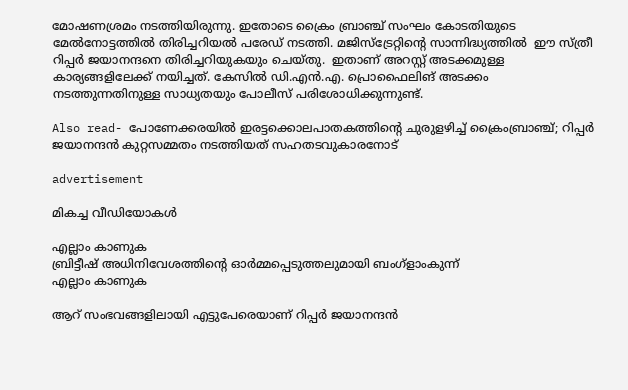മോഷണശ്രമം നടത്തിയിരുന്നു. ഇതോടെ ക്രൈം ബ്രാഞ്ച് സംഘം കോടതിയുടെ മേൽനോട്ടത്തിൽ തിരിച്ചറിയൽ പരേഡ് നടത്തി. മജിസ്ട്രേറ്റിൻ്റെ സാന്നിദ്ധ്യത്തിൽ  ഈ സ്ത്രീ റിപ്പർ ജയാനന്ദനെ തിരിച്ചറിയുകയും ചെയ്തു.  ഇതാണ് അറസ്റ്റ് അടക്കമുള്ള കാര്യങ്ങളിലേക്ക് നയിച്ചത്. കേസിൽ ഡി.എൻ.എ. പ്രൊഫൈലിങ് അടക്കം നടത്തുന്നതിനുള്ള സാധ്യതയും പോലീസ് പരിശോധിക്കുന്നുണ്ട്.

Also read- പോണേക്കരയില്‍ ഇരട്ടക്കൊലപാതകത്തിന്റെ ചുരുളഴിച്ച് ക്രൈംബ്രാഞ്ച്; റിപ്പര്‍ ജയാനന്ദന്‍ കുറ്റസമ്മതം നടത്തിയത് സഹതടവുകാരനോട്

advertisement

മികച്ച വീഡിയോകൾ

എല്ലാം കാണുക
ബ്രിട്ടീഷ് അധിനിവേശത്തിൻ്റെ ഓർമ്മപ്പെടുത്തലുമായി ബംഗ്ളാംകുന്ന്
എല്ലാം കാണുക

ആറ് സംഭവങ്ങളിലായി എട്ടുപേരെയാണ് റിപ്പർ ജയാനന്ദൻ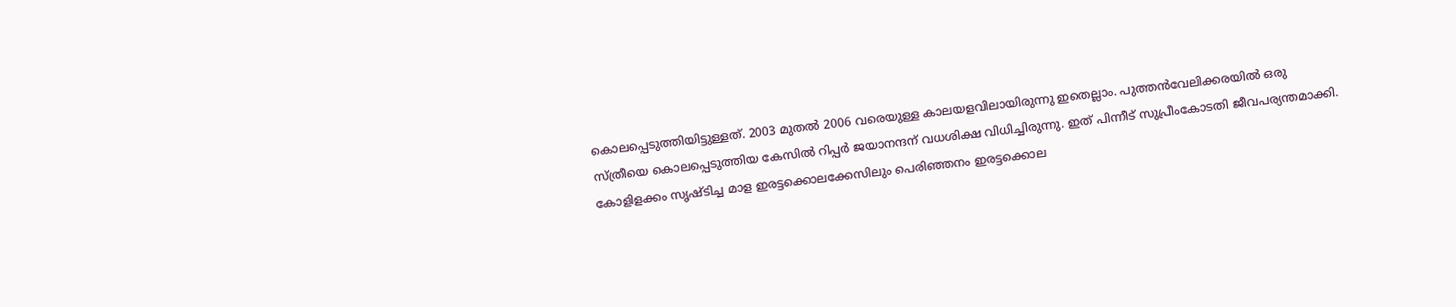കൊലപ്പെടുത്തിയിട്ടുള്ളത്. 2003 മുതൽ 2006 വരെയുള്ള കാലയളവിലായിരുന്നു ഇതെല്ലാം. പുത്തൻവേലിക്കരയിൽ ഒരു സ്ത്രീയെ കൊലപ്പെടുത്തിയ കേസിൽ റിപ്പർ ജയാനന്ദന് വധശിക്ഷ വിധിച്ചിരുന്നു. ഇത് പിന്നീട് സുപ്രീംകോടതി ജീവപര്യന്തമാക്കി.  കോളിളക്കം സൃഷ്ടിച്ച മാള ഇരട്ടക്കൊലക്കേസിലും പെരിഞ്ഞനം ഇരട്ടക്കൊല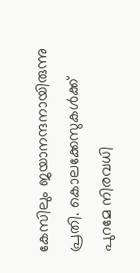കേസിലും ജയാനന്ദനായിരുന്നു പ്രതി. കൊലക്കേസുകൾക്ക് പുറമേ നിരവധി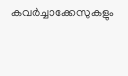കവർച്ചാക്കേസുകളും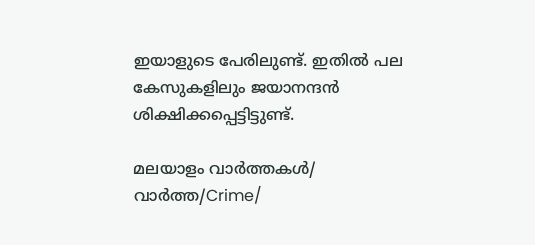ഇയാളുടെ പേരിലുണ്ട്. ഇതിൽ പല കേസുകളിലും ജയാനന്ദൻ ശിക്ഷിക്കപ്പെട്ടിട്ടുണ്ട്.

മലയാളം വാർത്തകൾ/ വാർത്ത/Crime/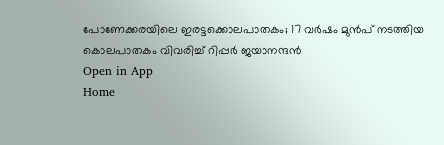പോണേക്കരയിലെ ഇരട്ടക്കൊലപാതകം; 17 വർഷം മുൻപ് നടത്തിയ കൊലപാതകം വിവരിച്ച് റിപ്പർ ജയാനന്ദൻ
Open in App
Home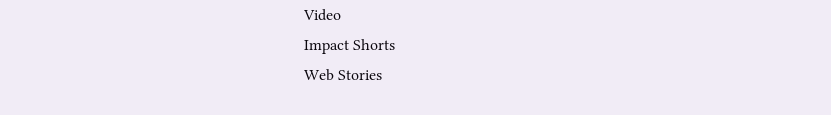Video
Impact Shorts
Web Stories